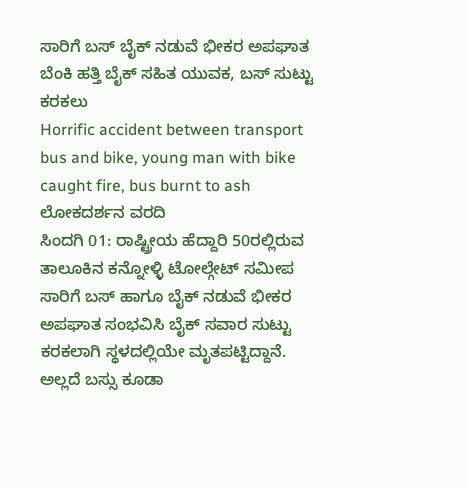ಸಾರಿಗೆ ಬಸ್ ಬೈಕ್ ನಡುವೆ ಭೀಕರ ಅಪಘಾತ ಬೆಂಕಿ ಹತ್ತಿ ಬೈಕ್ ಸಹಿತ ಯುವಕ, ಬಸ್ ಸುಟ್ಟು ಕರಕಲು
Horrific accident between transport bus and bike, young man with bike caught fire, bus burnt to ash
ಲೋಕದರ್ಶನ ವರದಿ
ಸಿಂದಗಿ 01: ರಾಷ್ಟ್ರೀಯ ಹೆದ್ದಾರಿ 50ರಲ್ಲಿರುವ ತಾಲೂಕಿನ ಕನ್ನೋಳ್ಳಿ ಟೋಲ್ಗೇಟ್ ಸಮೀಪ ಸಾರಿಗೆ ಬಸ್ ಹಾಗೂ ಬೈಕ್ ನಡುವೆ ಭೀಕರ ಅಪಘಾತ ಸಂಭವಿಸಿ ಬೈಕ್ ಸವಾರ ಸುಟ್ಟು ಕರಕಲಾಗಿ ಸ್ಥಳದಲ್ಲಿಯೇ ಮೃತಪಟ್ಟಿದ್ದಾನೆ. ಅಲ್ಲದೆ ಬಸ್ಸು ಕೂಡಾ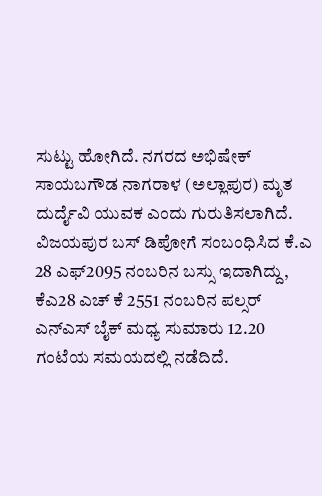ಸುಟ್ಟು ಹೋಗಿದೆ. ನಗರದ ಅಭಿಷೇಕ್ ಸಾಯಬಗೌಡ ನಾಗರಾಳ (ಅಲ್ಲಾಪುರ) ಮೃತ ದುರ್ದೈವಿ ಯುವಕ ಎಂದು ಗುರುತಿಸಲಾಗಿದೆ.
ವಿಜಯಪುರ ಬಸ್ ಡಿಪೋಗೆ ಸಂಬಂಧಿಸಿದ ಕೆ.ಎ 28 ಎಫ್2095 ನಂಬರಿನ ಬಸ್ಸು ಇದಾಗಿದ್ದು, ಕೆಎ28 ಎಚ್ ಕೆ 2551 ನಂಬರಿನ ಪಲ್ಸರ್ ಎನ್ಎಸ್ ಬೈಕ್ ಮಧ್ಯ ಸುಮಾರು 12.20 ಗಂಟೆಯ ಸಮಯದಲ್ಲಿ ನಡೆದಿದೆ.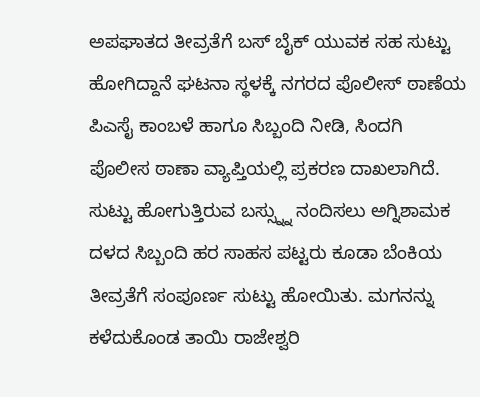ಅಪಘಾತದ ತೀವ್ರತೆಗೆ ಬಸ್ ಬೈಕ್ ಯುವಕ ಸಹ ಸುಟ್ಟು ಹೋಗಿದ್ದಾನೆ ಘಟನಾ ಸ್ಥಳಕ್ಕೆ ನಗರದ ಪೊಲೀಸ್ ಠಾಣೆಯ ಪಿಎಸೈ ಕಾಂಬಳೆ ಹಾಗೂ ಸಿಬ್ಬಂದಿ ನೀಡಿ, ಸಿಂದಗಿ ಪೊಲೀಸ ಠಾಣಾ ವ್ಯಾಪ್ತಿಯಲ್ಲಿ ಪ್ರಕರಣ ದಾಖಲಾಗಿದೆ.
ಸುಟ್ಟು ಹೋಗುತ್ತಿರುವ ಬಸ್ಸ್ನ್ನು ನಂದಿಸಲು ಅಗ್ನಿಶಾಮಕ ದಳದ ಸಿಬ್ಬಂದಿ ಹರ ಸಾಹಸ ಪಟ್ಟರು ಕೂಡಾ ಬೆಂಕಿಯ ತೀವ್ರತೆಗೆ ಸಂಪೂರ್ಣ ಸುಟ್ಟು ಹೋಯಿತು. ಮಗನನ್ನು ಕಳೆದುಕೊಂಡ ತಾಯಿ ರಾಜೇಶ್ವರಿ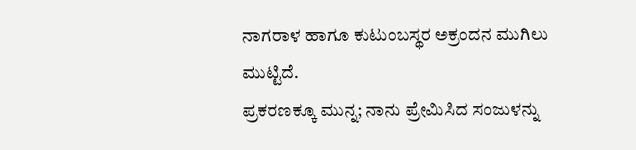ನಾಗರಾಳ ಹಾಗೂ ಕುಟುಂಬಸ್ಥರ ಅಕ್ರಂದನ ಮುಗಿಲು ಮುಟ್ಟಿದೆ.
ಪ್ರಕರಣಕ್ಕೂ ಮುನ್ನ; ನಾನು ಪ್ರೇಮಿಸಿದ ಸಂಜುಳನ್ನು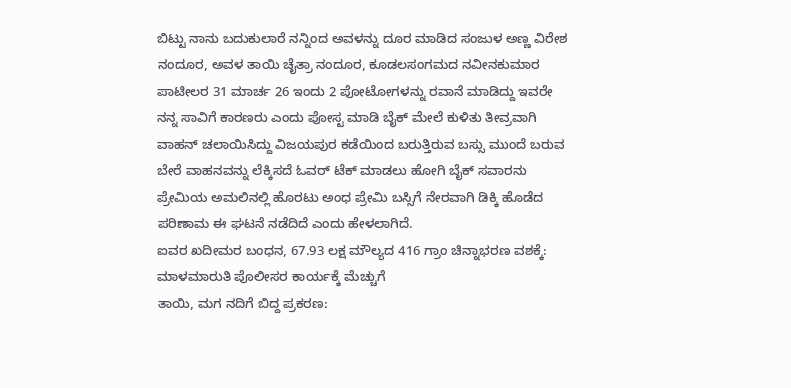ಬಿಟ್ಟು ನಾನು ಬದುಕುಲಾರೆ ನನ್ನಿಂದ ಅವಳನ್ನು ದೂರ ಮಾಡಿದ ಸಂಜುಳ ಅಣ್ಣ ವಿರೇಶ ನಂದೂರ, ಅವಳ ತಾಯಿ ಚೈತ್ರಾ ನಂದೂರ, ಕೂಡಲಸಂಗಮದ ನವೀನಕುಮಾರ ಪಾಟೀಲರ 31 ಮಾರ್ಚ 26 ಇಂದು 2 ಪೋಟೋಗಳನ್ನು ರವಾನೆ ಮಾಡಿದ್ದು ಇವರೇ ನನ್ನ ಸಾವಿಗೆ ಕಾರಣರು ಎಂದು ಪೋಸ್ಟ ಮಾಡಿ ಬೈಕ್ ಮೇಲೆ ಕುಳಿತು ತೀವ್ರವಾಗಿ ವಾಹನ್ ಚಲಾಯಿಸಿದ್ದು ವಿಜಯಪುರ ಕಡೆಯಿಂದ ಬರುತ್ತಿರುವ ಬಸ್ಸು ಮುಂದೆ ಬರುವ ಬೇರೆ ವಾಹನವನ್ನು ಲೆಕ್ಕಿಸದೆ ಓವರ್ ಟೆಕ್ ಮಾಡಲು ಹೋಗಿ ಬೈಕ್ ಸವಾರನು ಪ್ರೇಮಿಯ ಅಮಲಿನಲ್ಲಿ ಹೊರಟು ಅಂಧ ಪ್ರೇಮಿ ಬಸ್ಸಿಗೆ ನೇರವಾಗಿ ಡಿಕ್ಕಿ ಹೊಡೆದ ಪರಿಣಾಮ ಈ ಘಟನೆ ನಡೆದಿದೆ ಎಂದು ಹೇಳಲಾಗಿದೆ.
ಐವರ ಖದೀಮರ ಬಂಧನ, 67.93 ಲಕ್ಷ ಮೌಲ್ಯದ 416 ಗ್ರಾಂ ಚಿನ್ನಾಭರಣ ವಶಕ್ಕೆ: ಮಾಳಮಾರುತಿ ಪೊಲೀಸರ ಕಾರ್ಯಕ್ಕೆ ಮೆಚ್ಚುಗೆ
ತಾಯಿ, ಮಗ ನದಿಗೆ ಬಿದ್ದ ಪ್ರಕರಣ: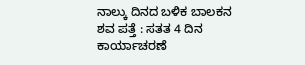ನಾಲ್ಕು ದಿನದ ಬಳಿಕ ಬಾಲಕನ ಶವ ಪತ್ತೆ : ಸತತ 4 ದಿನ ಕಾರ್ಯಾಚರಣೆ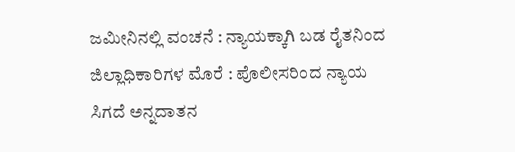ಜಮೀನಿನಲ್ಲಿ ವಂಚನೆ : ನ್ಯಾಯಕ್ಕಾಗಿ ಬಡ ರೈತನಿಂದ ಜಿಲ್ಲಾಧಿಕಾರಿಗಳ ಮೊರೆ : ಪೊಲೀಸರಿಂದ ನ್ಯಾಯ ಸಿಗದೆ ಅನ್ನದಾತನ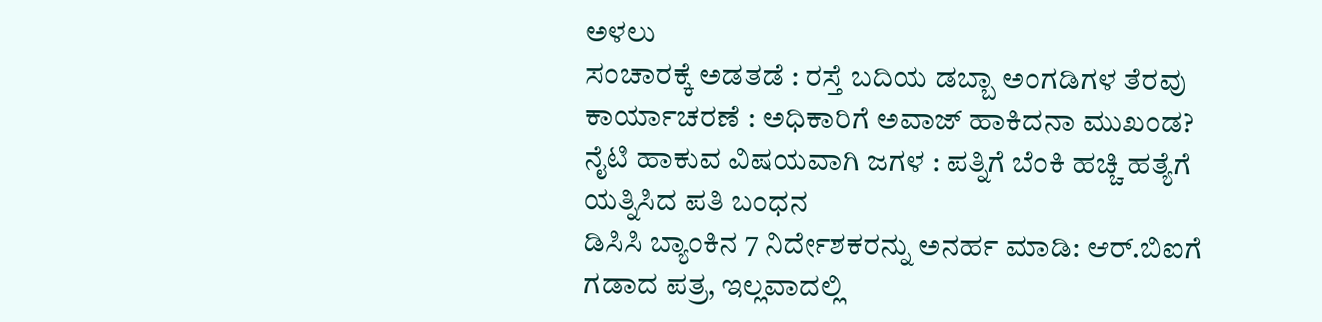ಅಳಲು
ಸಂಚಾರಕ್ಕೆ ಅಡತಡೆ : ರಸ್ತೆ ಬದಿಯ ಡಬ್ಬಾ ಅಂಗಡಿಗಳ ತೆರವು ಕಾರ್ಯಾಚರಣೆ : ಅಧಿಕಾರಿಗೆ ಅವಾಜ್ ಹಾಕಿದನಾ ಮುಖಂಡ?
ನೈಟಿ ಹಾಕುವ ವಿಷಯವಾಗಿ ಜಗಳ : ಪತ್ನಿಗೆ ಬೆಂಕಿ ಹಚ್ಚಿ ಹತ್ಯೆಗೆ ಯತ್ನಿಸಿದ ಪತಿ ಬಂಧನ
ಡಿಸಿಸಿ ಬ್ಯಾಂಕಿನ 7 ನಿರ್ದೇಶಕರನ್ನು ಅನರ್ಹ ಮಾಡಿ: ಆರ್.ಬಿಐಗೆ ಗಡಾದ ಪತ್ರ, ಇಲ್ಲವಾದಲ್ಲಿ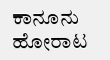ಕಾನೂನು ಹೋರಾಟ